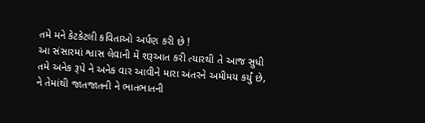તમે મને કેટકેટલી કવિતાઓ અર્પણ કરી છે !
આ સંસારમાં શ્વાસ લેવાની મેં શરૂઆત કરી ત્યારથી તે આજ સુધી
તમે અનેક રૂપે ને અનેક વાર આવીને મારા અંતરને અમીમય કર્યું છે,
ને તેમાંથી જાતજાતની ને ભાતભાતની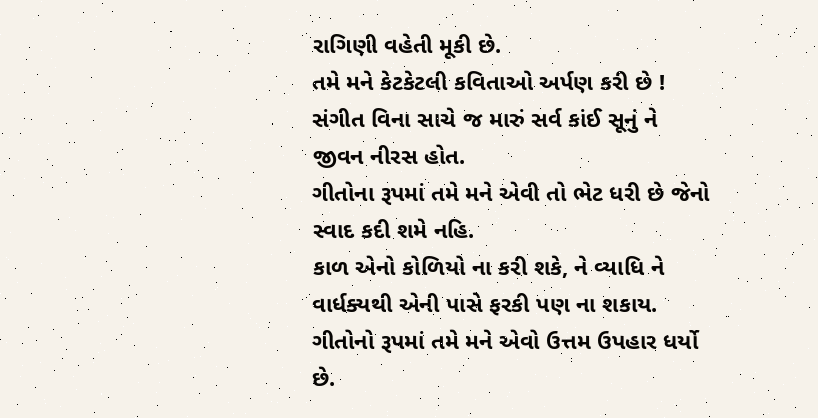રાગિણી વહેતી મૂકી છે.
તમે મને કેટકેટલી કવિતાઓ અર્પણ કરી છે !
સંગીત વિના સાચે જ મારું સર્વ કાંઈ સૂનું ને જીવન નીરસ હોત.
ગીતોના રૂપમાં તમે મને એવી તો ભેટ ધરી છે જેનો સ્વાદ કદી શમે નહિ.
કાળ એનો કોળિયો ના કરી શકે, ને વ્યાધિ ને વાર્ધક્યથી એની પાસે ફરકી પણ ના શકાય.
ગીતોનો રૂપમાં તમે મને એવો ઉત્તમ ઉપહાર ધર્યો છે.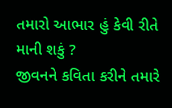તમારો આભાર હું કેવી રીતે માની શકું ?
જીવનને કવિતા કરીને તમારે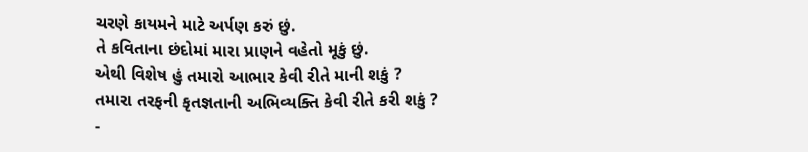ચરણે કાયમને માટે અર્પણ કરું છું.
તે કવિતાના છંદોમાં મારા પ્રાણને વહેતો મૂકું છું.
એથી વિશેષ હું તમારો આભાર કેવી રીતે માની શકું ?
તમારા તરફની કૃતજ્ઞતાની અભિવ્યક્તિ કેવી રીતે કરી શકું ?
-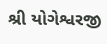શ્રી યોગેશ્વરજી